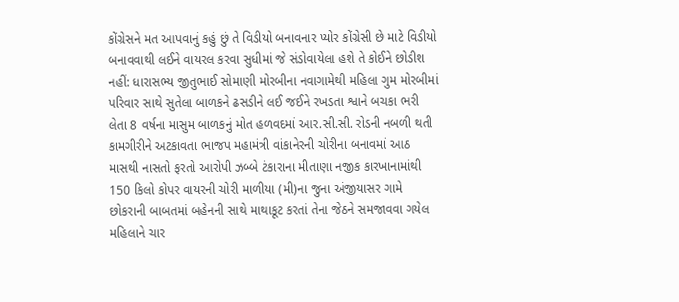કોંગ્રેસને મત આપવાનું કહું છું તે વિડીયો બનાવનાર પ્યોર કોંગ્રેસી છે માટે વિડીયો બનાવવાથી લઈને વાયરલ કરવા સુધીમાં જે સંડોવાયેલા હશે તે કોઈને છોડીશ નહીં: ધારાસભ્ય જીતુભાઈ સોમાણી મોરબીના નવાગામેથી મહિલા ગુમ મોરબીમાં પરિવાર સાથે સુતેલા બાળકને ઢસડીને લઈ જઈને રખડતા શ્વાને બચકા ભરી લેતા 8 વર્ષના માસુમ બાળકનું મોત હળવદમાં આર.સી.સી. રોડની નબળી થતી કામગીરીને અટકાવતા ભાજપ મહામંત્રી વાંકાનેરની ચોરીના બનાવમાં આઠ માસથી નાસતો ફરતો આરોપી ઝબ્બે ટંકારાના મીતાણા નજીક કારખાનામાંથી 150 કિલો કોપર વાયરની ચોરી માળીયા (મી)ના જુના અંજીયાસર ગામે છોકરાની બાબતમાં બહેનની સાથે માથાકૂટ કરતાં તેના જેઠને સમજાવવા ગયેલ મહિલાને ચાર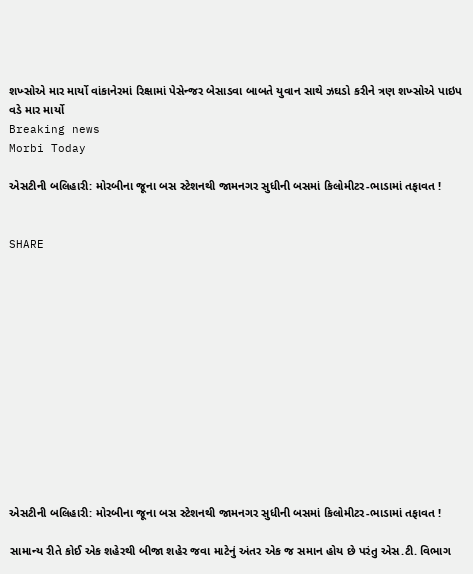શખ્સોએ માર માર્યો વાંકાનેરમાં રિક્ષામાં પેસેન્જર બેસાડવા બાબતે યુવાન સાથે ઝઘડો કરીને ત્રણ શખ્સોએ પાઇપ વડે માર માર્યો
Breaking news
Morbi Today

એસટીની બલિહારી: મોરબીના જૂના બસ સ્ટેશનથી જામનગર સુધીની બસમાં કિલોમીટર-ભાડામાં તફાવત !


SHARE













એસટીની બલિહારી: મોરબીના જૂના બસ સ્ટેશનથી જામનગર સુધીની બસમાં કિલોમીટર-ભાડામાં તફાવત !

સામાન્ય રીતે કોઈ એક શહેરથી બીજા શહેર જવા માટેનું અંતર એક જ સમાન હોય છે પરંતુ એસ.ટી. વિભાગ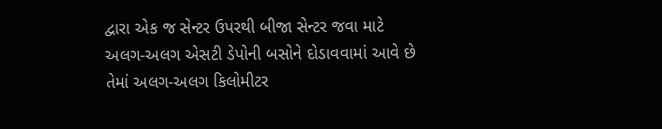દ્વારા એક જ સેન્ટર ઉપરથી બીજા સેન્ટર જવા માટે અલગ-અલગ એસટી ડેપોની બસોને દોડાવવામાં આવે છે તેમાં અલગ-અલગ કિલોમીટર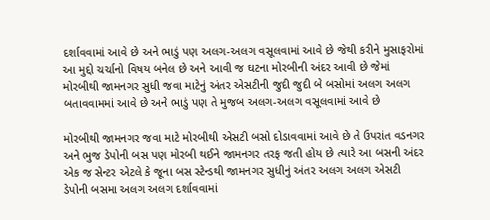દર્શાવવામાં આવે છે અને ભાડું પણ અલગ-અલગ વસૂલવામાં આવે છે જેથી કરીને મુસાફરોમાં આ મુદ્દો ચર્ચાનો વિષય બનેલ છે અને આવી જ ઘટના મોરબીની અંદર આવી છે જેમાં મોરબીથી જામનગર સુધી જવા માટેનું અંતર એસટીની જુદી જુદી બે બસોમાં અલગ અલગ બતાવવામમાં આવે છે અને ભાડું પણ તે મુજબ અલગ-અલગ વસૂલવામાં આવે છે

મોરબીથી જામનગર જવા માટે મોરબીથી એસટી બસો દોડાવવામાં આવે છે તે ઉપરાંત વડનગર અને ભુજ ડેપોની બસ પણ મોરબી થઈને જામનગર તરફ જતી હોય છે ત્યારે આ બસની અંદર એક જ સેન્ટર એટલે કે જૂના બસ સ્ટેન્ડથી જામનગર સુધીનું અંતર અલગ અલગ એસટી ડેપોની બસમા અલગ અલગ દર્શાવવામાં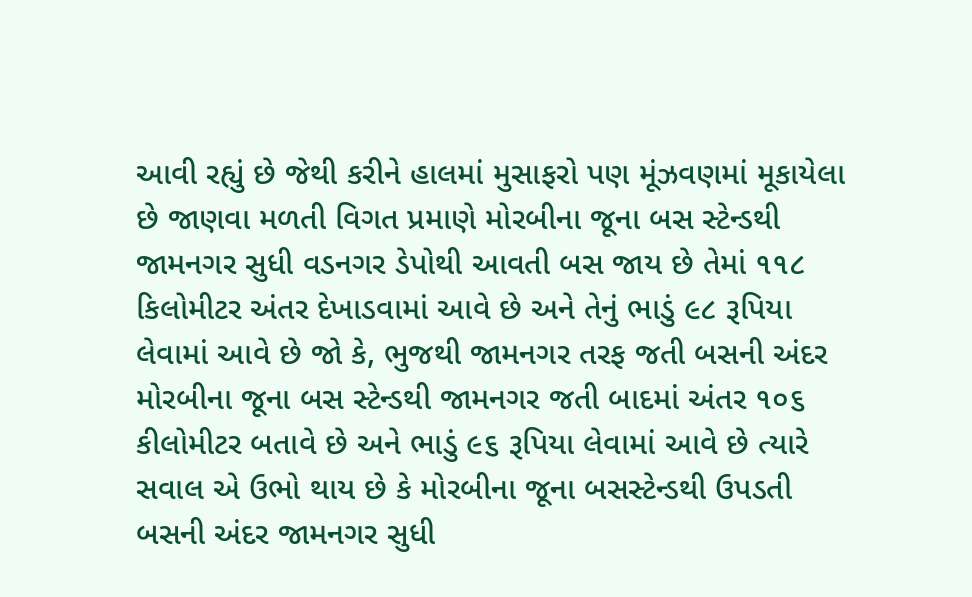આવી રહ્યું છે જેથી કરીને હાલમાં મુસાફરો પણ મૂંઝવણમાં મૂકાયેલા છે જાણવા મળતી વિગત પ્રમાણે મોરબીના જૂના બસ સ્ટેન્ડથી જામનગર સુધી વડનગર ડેપોથી આવતી બસ જાય છે તેમાં ૧૧૮ કિલોમીટર અંતર દેખાડવામાં આવે છે અને તેનું ભાડું ૯૮ રૂપિયા લેવામાં આવે છે જો કે, ભુજથી જામનગર તરફ જતી બસની અંદર મોરબીના જૂના બસ સ્ટેન્ડથી જામનગર જતી બાદમાં અંતર ૧૦૬ કીલોમીટર બતાવે છે અને ભાડું ૯૬ રૂપિયા લેવામાં આવે છે ત્યારે સવાલ એ ઉભો થાય છે કે મોરબીના જૂના બસસ્ટેન્ડથી ઉપડતી બસની અંદર જામનગર સુધી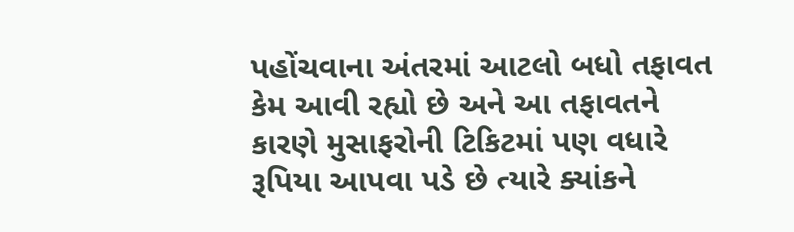પહોંચવાના અંતરમાં આટલો બધો તફાવત કેમ આવી રહ્યો છે અને આ તફાવતને કારણે મુસાફરોની ટિકિટમાં પણ વધારે રૂપિયા આપવા પડે છે ત્યારે ક્યાંકને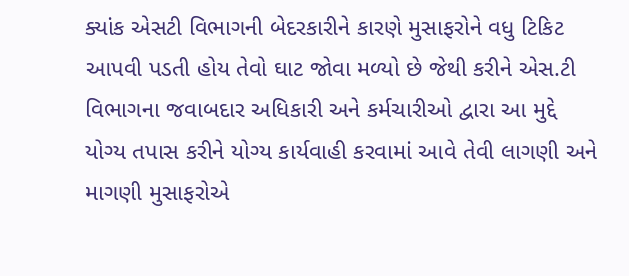ક્યાંક એસટી વિભાગની બેદરકારીને કારણે મુસાફરોને વધુ ટિકિટ આપવી પડતી હોય તેવો ઘાટ જોવા મળ્યો છે જેથી કરીને એસ.ટી વિભાગના જવાબદાર અધિકારી અને કર્મચારીઓ દ્વારા આ મુદ્દે યોગ્ય તપાસ કરીને યોગ્ય કાર્યવાહી કરવામાં આવે તેવી લાગણી અને માગણી મુસાફરોએ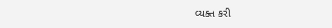વ્યક્ત કરી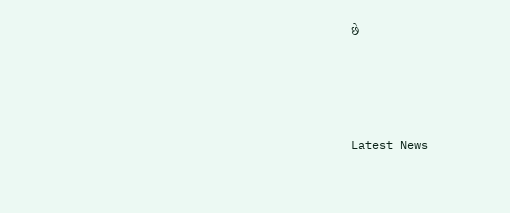છે






Latest News